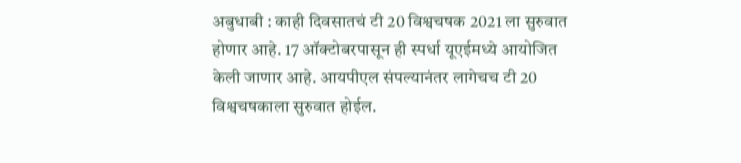अबुधाबी : काही दिवसातचं टी 20 विश्वचषक 2021 ला सुरुवात होणार आहे. 17 ऑक्टोबरपासून ही स्पर्धा यूएईमध्ये आयोजित केली जाणार आहे. आयपीएल संपल्यानंतर लागेचच टी 20 विश्वचषकाला सुरुवात होईल.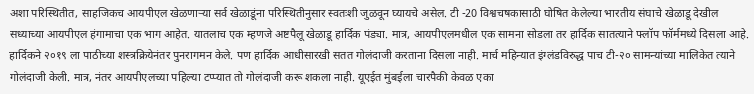अशा परिस्थितीत, साहजिकच आयपीएल खेळणाऱ्या सर्व खेळाडूंना परिस्थितीनुसार स्वतःशी जुळवून घ्यायचे असेल. टी -20 विश्वचषकासाठी घोषित केलेल्या भारतीय संघाचे खेळाडू देखील सध्याच्या आयपीएल हंगामाचा एक भाग आहेत. यातलाच एक म्हणजे अष्टपैलू खेळाडू हार्दिक पंड्या. मात्र, आयपीएलमधील एक सामना सोडला तर हार्दिक सातत्याने फ्लॉप फॉर्ममध्ये दिसला आहे.
हार्दिकने २०१९ ला पाठीच्या शस्त्रक्रियेनंतर पुनरागमन केले. पण हार्दिक आधीसारखी सतत गोलंदाजी करताना दिसला नाही. मार्च महिन्यात इंग्लंडविरुद्ध पाच टी-२० सामन्यांच्या मालिकेत त्याने गोलंदाजी केली. मात्र, नंतर आयपीएलच्या पहिल्या टप्प्यात तो गोलंदाजी करू शकला नाही. यूएईत मुंबईला चारपैकी केवळ एका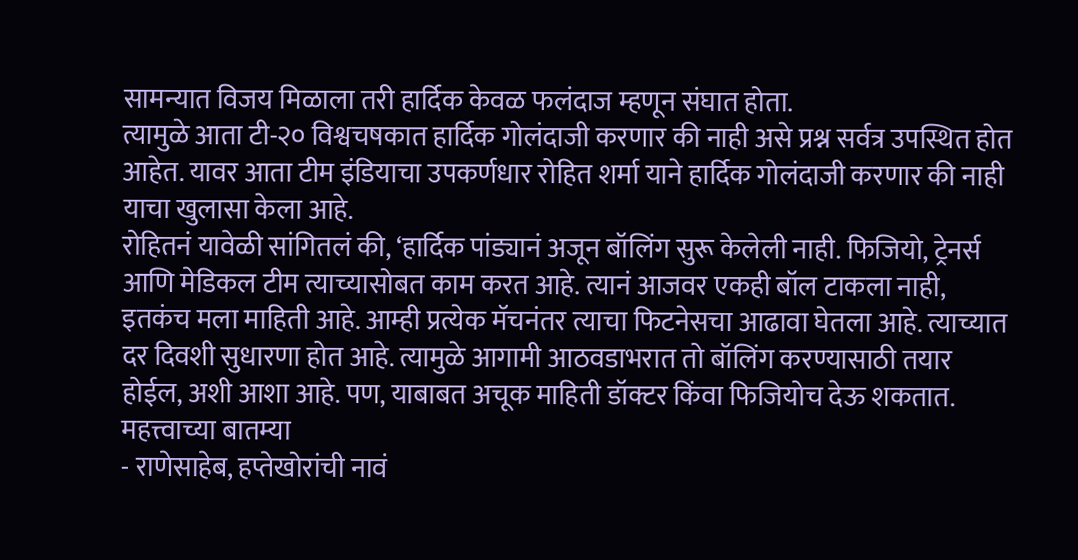सामन्यात विजय मिळाला तरी हार्दिक केवळ फलंदाज म्हणून संघात होता.
त्यामुळे आता टी-२० विश्वचषकात हार्दिक गोलंदाजी करणार की नाही असे प्रश्न सर्वत्र उपस्थित होत आहेत. यावर आता टीम इंडियाचा उपकर्णधार रोहित शर्मा याने हार्दिक गोलंदाजी करणार की नाही याचा खुलासा केला आहे.
रोहितनं यावेळी सांगितलं की, ‘हार्दिक पांड्यानं अजून बॉलिंग सुरू केलेली नाही. फिजियो, ट्रेनर्स आणि मेडिकल टीम त्याच्यासोबत काम करत आहे. त्यानं आजवर एकही बॉल टाकला नाही, इतकंच मला माहिती आहे. आम्ही प्रत्येक मॅचनंतर त्याचा फिटनेसचा आढावा घेतला आहे. त्याच्यात दर दिवशी सुधारणा होत आहे. त्यामुळे आगामी आठवडाभरात तो बॉलिंग करण्यासाठी तयार होईल, अशी आशा आहे. पण, याबाबत अचूक माहिती डॉक्टर किंवा फिजियोच देऊ शकतात.
महत्त्वाच्या बातम्या
- राणेसाहेब, हप्तेखोरांची नावं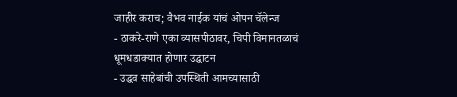जाहीर कराच; वैभव नाईक यांचं ओपन चॅलेन्ज
- ठाकरे-राणे एका व्यासपीठावर, चिपी विमानतळाचं धूमधडाक्यात होणार उद्घाटन
- उद्धव साहेबांची उपस्थिती आमच्यासाठी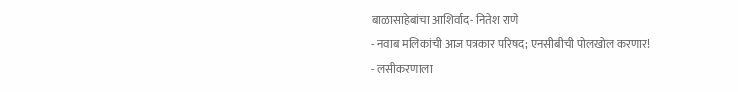बाळासाहेबांचा आशिर्वाद- नितेश राणे
- नवाब मलिकांची आज पत्रकार परिषद; एनसीबीची पोलखोल करणार!
- लसीकरणाला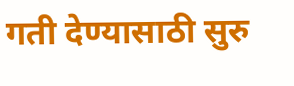गती देण्यासाठी सुरु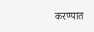करण्यात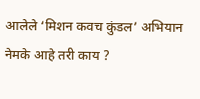आलेले ‘मिशन कवच कुंडल’ अभियान नेमके आहे तरी काय ?